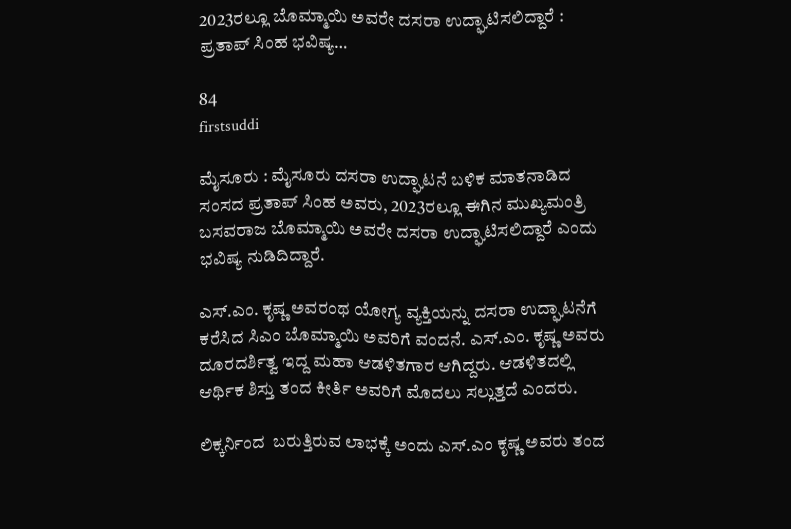2023ರಲ್ಲೂ ಬೊಮ್ಮಾಯಿ ಅವರೇ ದಸರಾ ಉದ್ಘಾಟಿಸಲಿದ್ದಾರೆ : ಪ್ರತಾಪ್ ಸಿಂಹ ಭವಿಷ್ಯ…

84
firstsuddi

ಮೈಸೂರು : ಮೈಸೂರು ದಸರಾ ಉದ್ಘಾಟನೆ ಬಳಿಕ ಮಾತನಾಡಿದ ಸಂಸದ ಪ್ರತಾಪ್ ಸಿಂಹ ಅವರು, 2023ರಲ್ಲೂ ಈಗಿನ ಮುಖ್ಯಮಂತ್ರಿ ಬಸವರಾಜ ಬೊಮ್ಮಾಯಿ ಅವರೇ ದಸರಾ ಉದ್ಘಾಟಿಸಲಿದ್ದಾರೆ ಎಂದು ಭವಿಷ್ಯ ನುಡಿದಿದ್ದಾರೆ.

ಎಸ್.ಎಂ. ಕೃಷ್ಣ ಅವರಂಥ ಯೋಗ್ಯ ವ್ಯಕ್ತಿಯನ್ನು ದಸರಾ ಉದ್ಘಾಟನೆಗೆ ಕರೆಸಿದ ಸಿಎಂ ಬೊಮ್ಮಾಯಿ ಅವರಿಗೆ ವಂದನೆ. ಎಸ್.ಎಂ. ಕೃಷ್ಣ ಅವರು ದೂರದರ್ಶಿತ್ವ ಇದ್ದ ಮಹಾ ಆಡಳಿತಗಾರ ಆಗಿದ್ದರು. ಆಡಳಿತದಲ್ಲಿ ಆರ್ಥಿಕ ಶಿಸ್ತು ತಂದ ಕೀರ್ತಿ ಅವರಿಗೆ ಮೊದಲು ಸಲ್ಲುತ್ತದೆ ಎಂದರು.

ಲಿಕ್ಕರ್ನಿಂದ  ಬರುತ್ತಿರುವ ಲಾಭಕ್ಕೆ ಅಂದು ಎಸ್.ಎಂ ಕೃಷ್ಣ ಅವರು ತಂದ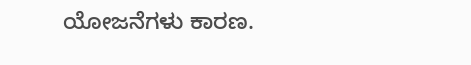ಯೋಜನೆಗಳು ಕಾರಣ.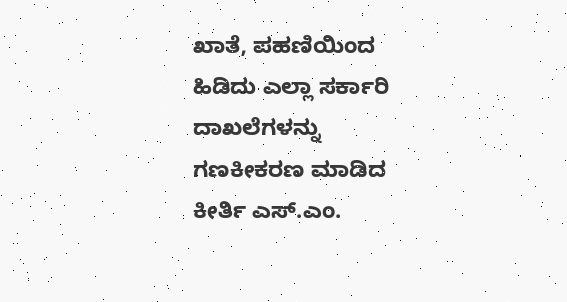ಖಾತೆ, ಪಹಣಿಯಿಂದ ಹಿಡಿದು ಎಲ್ಲಾ ಸರ್ಕಾರಿ ದಾಖಲೆಗಳನ್ನು ಗಣಕೀಕರಣ ಮಾಡಿದ ಕೀರ್ತಿ ಎಸ್.ಎಂ.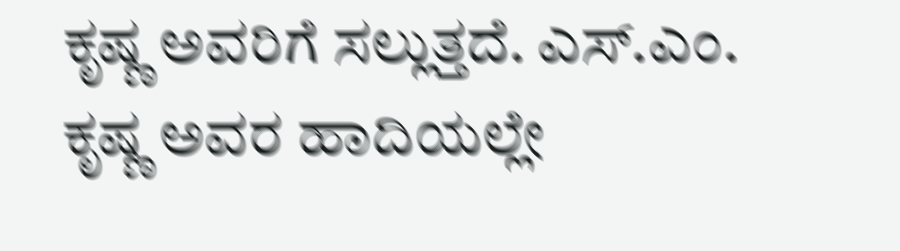ಕೃಷ್ಣ ಅವರಿಗೆ ಸಲ್ಲುತ್ತದೆ. ಎಸ್.ಎಂ. ಕೃಷ್ಣ ಅವರ ಹಾದಿಯಲ್ಲೇ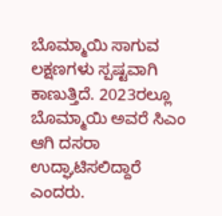ಬೊಮ್ಮಾಯಿ ಸಾಗುವ ಲಕ್ಷಣಗಳು ಸ್ಪಷ್ಟವಾಗಿ ಕಾಣುತ್ತಿದೆ. 2023ರಲ್ಲೂ ಬೊಮ್ಮಾಯಿ ಅವರೆ ಸಿಎಂ ಆಗಿ ದಸರಾ ಉದ್ಘಾಟಿಸಲಿದ್ದಾರೆ ಎಂದರು.